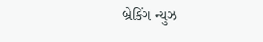બ્રેકિંગ ન્યુઝ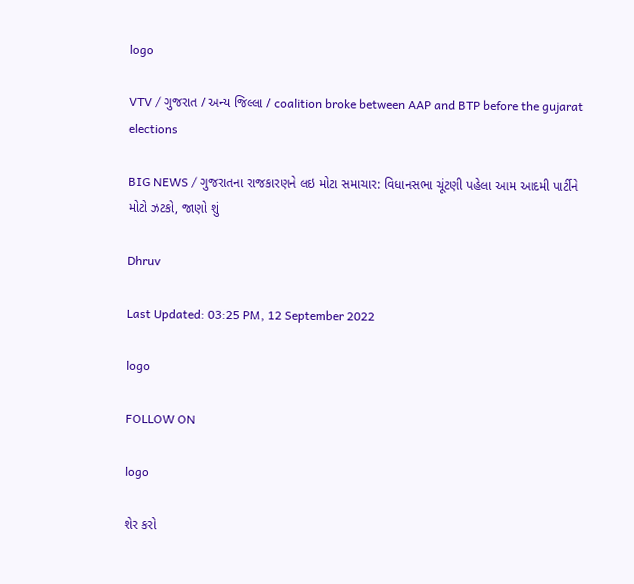logo

VTV / ગુજરાત / અન્ય જિલ્લા / coalition broke between AAP and BTP before the gujarat elections

BIG NEWS / ગુજરાતના રાજકારણને લઇ મોટા સમાચાર: વિધાનસભા ચૂંટણી પહેલા આમ આદમી પાર્ટીને મોટો ઝટકો, જાણો શું

Dhruv

Last Updated: 03:25 PM, 12 September 2022

logo

FOLLOW ON

logo

શેર કરો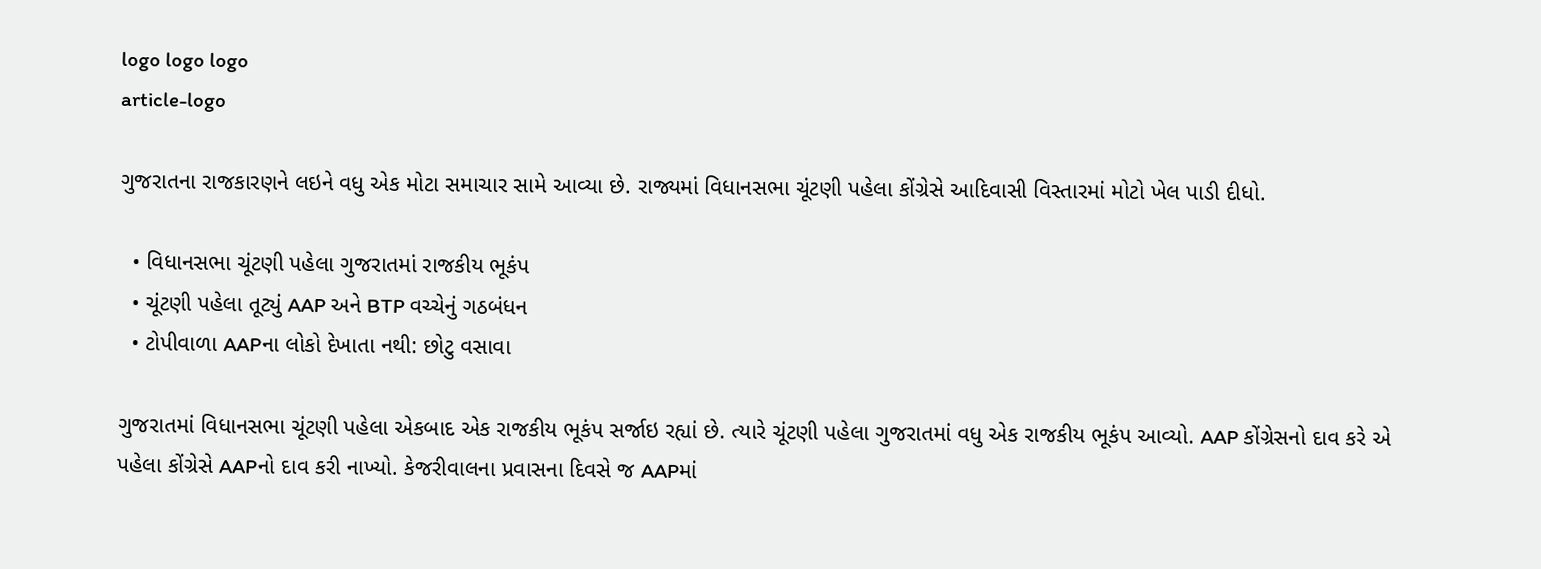logo logo logo
article-logo

ગુજરાતના રાજકારણને લઇને વધુ એક મોટા સમાચાર સામે આવ્યા છે. રાજ્યમાં વિધાનસભા ચૂંટણી પહેલા કોંગ્રેસે આદિવાસી વિસ્તારમાં મોટો ખેલ પાડી દીધો.

  • વિધાનસભા ચૂંટણી પહેલા ગુજરાતમાં રાજકીય ભૂકંપ
  • ચૂંટણી પહેલા તૂટ્યું AAP અને BTP વચ્ચેનું ગઠબંધન
  • ટોપીવાળા AAPના લોકો દેખાતા નથી: છોટુ વસાવા

ગુજરાતમાં વિધાનસભા ચૂંટણી પહેલા એકબાદ એક રાજકીય ભૂકંપ સર્જાઇ રહ્યાં છે. ત્યારે ચૂંટણી પહેલા ગુજરાતમાં વધુ એક રાજકીય ભૂકંપ આવ્યો. AAP કોંગ્રેસનો દાવ કરે એ પહેલા કોંગ્રેસે AAPનો દાવ કરી નાખ્યો. કેજરીવાલના પ્રવાસના દિવસે જ AAPમાં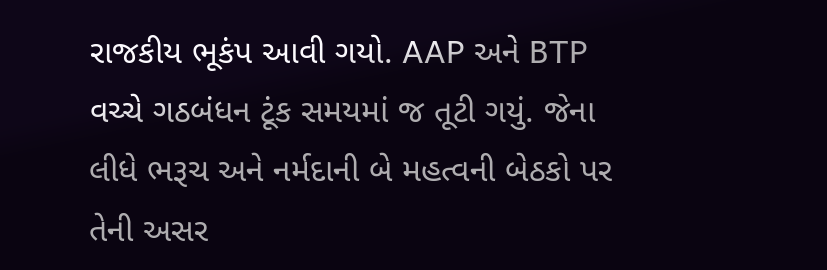રાજકીય ભૂકંપ આવી ગયો. AAP અને BTP વચ્ચે ગઠબંધન ટૂંક સમયમાં જ તૂટી ગયું. જેના લીધે ભરૂચ અને નર્મદાની બે મહત્વની બેઠકો પર તેની અસર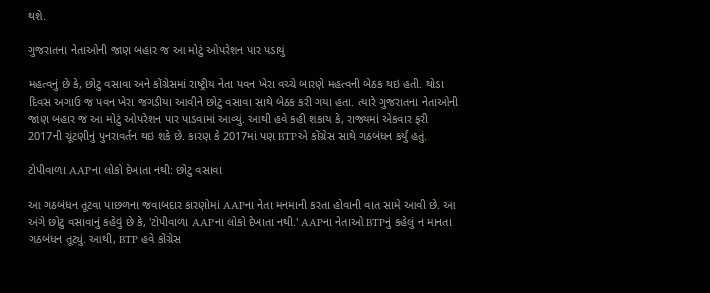થશે.

ગુજરાતના નેતાઓની જાણ બહાર જ આ મોટું ઓપરેશન પાર પડાયું

મહત્વનું છે કે, છોટુ વસાવા અને કોંગ્રેસમાં રાષ્ટ્રીય નેતા પવન ખેરા વચ્ચે બારણે મહત્વની બેઠક થઇ હતી. થોડા દિવસ અગાઉ જ પવન ખેરા જગડીયા આવીને છોટુ વસાવા સાથે બેઠક કરી ગયા હતા. ત્યારે ગુજરાતના નેતાઓની જાણ બહાર જ આ મોટું ઓપરેશન પાર પાડવામાં આવ્યું. આથી હવે કહી શકાય કે, રાજ્યમાં એકવાર ફરી 2017ની ચૂંટણીનું પુનરાવર્તન થઇ શકે છે. કારણ કે 2017માં પણ BTPએ કોંગ્રેસ સાથે ગઠબંધન કર્યું હતું.

ટોપીવાળા AAPના લોકો દેખાતા નથી: છોટુ વસાવા

આ ગઠબંધન તૂટવા પાછળના જવાબદાર કારણોમાં AAPના નેતા મનમાની કરતા હોવાની વાત સામે આવી છે. આ અંગે છોટુ વસાવાનું કહેવું છે કે, 'ટોપીવાળા AAPના લોકો દેખાતા નથી.' AAPના નેતાઓ BTPનું કહેલું ન માનતા ગઠબંધન તૂટ્યું. આથી, BTP હવે કોંગ્રેસ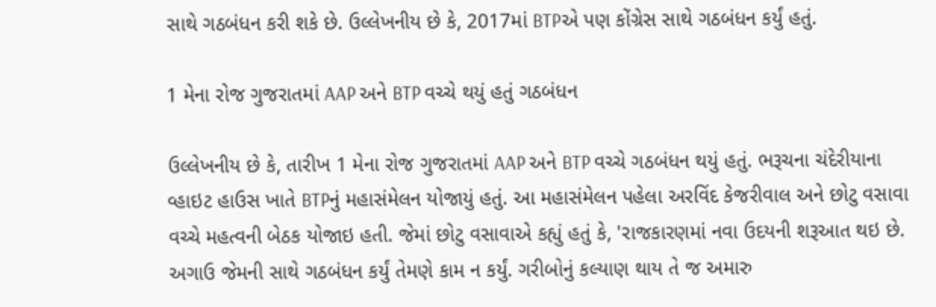સાથે ગઠબંધન કરી શકે છે. ઉલ્લેખનીય છે કે, 2017માં BTPએ પણ કોંગ્રેસ સાથે ગઠબંધન કર્યું હતું.

1 મેના રોજ ગુજરાતમાં AAP અને BTP વચ્ચે થયું હતું ગઠબંધન

ઉલ્લેખનીય છે કે, તારીખ 1 મેના રોજ ગુજરાતમાં AAP અને BTP વચ્ચે ગઠબંધન થયું હતું. ભરૂચના ચંદેરીયાના વ્હાઇટ હાઉસ ખાતે BTPનું મહાસંમેલન યોજાયું હતું. આ મહાસંમેલન પહેલા અરવિંદ કેજરીવાલ અને છોટુ વસાવા વચ્ચે મહત્વની બેઠક યોજાઇ હતી. જેમાં છોટુ વસાવાએ કહ્યું હતું કે, 'રાજકારણમાં નવા ઉદયની શરૂઆત થઇ છે. અગાઉ જેમની સાથે ગઠબંધન કર્યું તેમણે કામ ન કર્યું. ગરીબોનું કલ્યાણ થાય તે જ અમારુ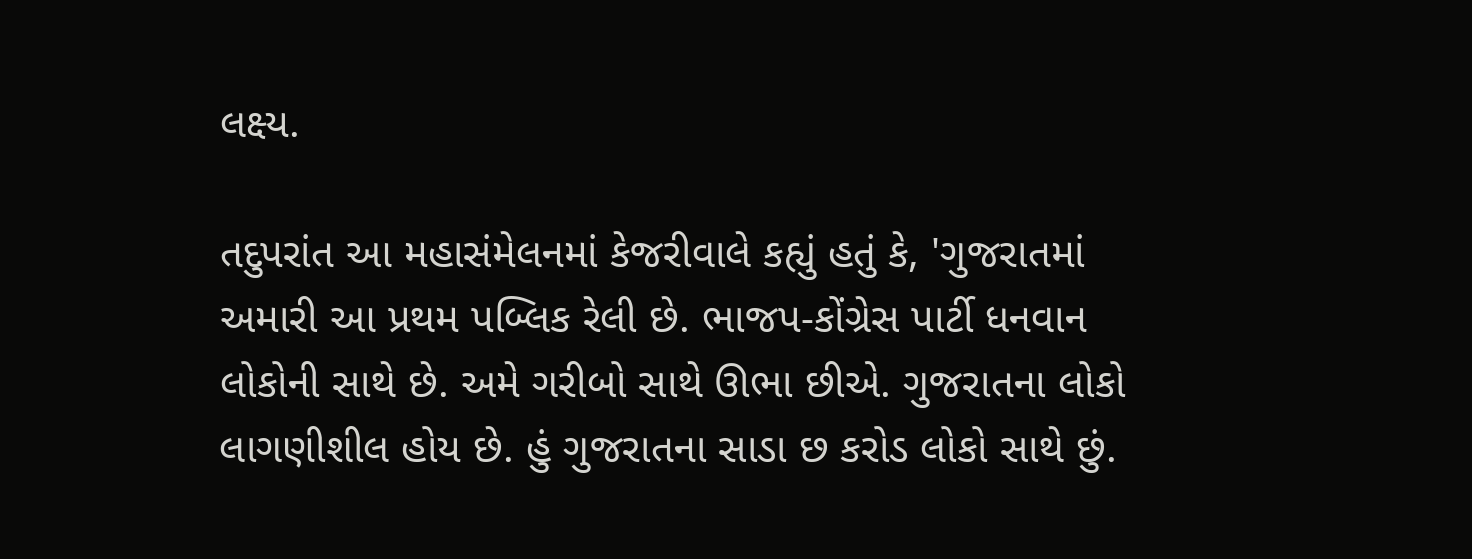લક્ષ્ય.

તદુપરાંત આ મહાસંમેલનમાં કેજરીવાલે કહ્યું હતું કે, 'ગુજરાતમાં અમારી આ પ્રથમ પબ્લિક રેલી છે. ભાજપ-કોંગ્રેસ પાર્ટી ધનવાન લોકોની સાથે છે. અમે ગરીબો સાથે ઊભા છીએ. ગુજરાતના લોકો લાગણીશીલ હોય છે. હું ગુજરાતના સાડા છ કરોડ લોકો સાથે છું.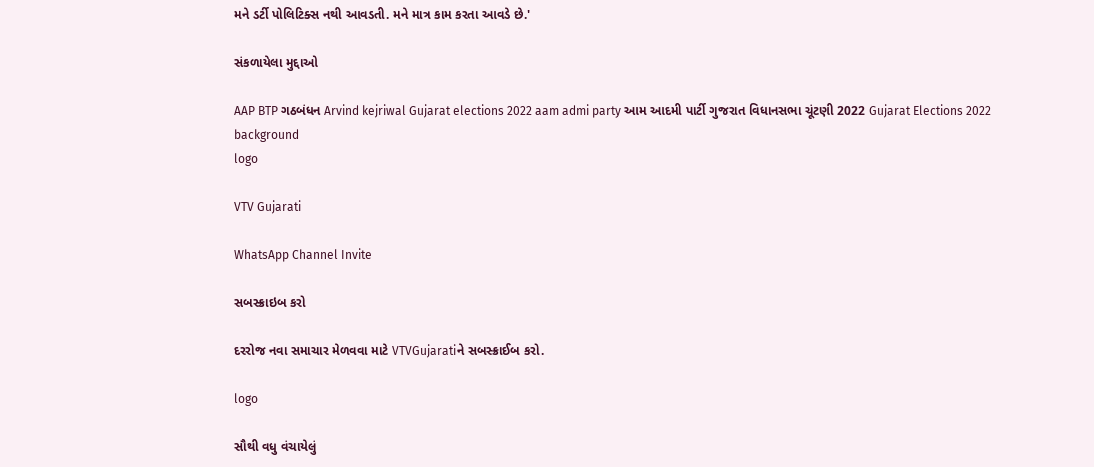મને ડર્ટી પોલિટિક્સ નથી આવડતી. મને માત્ર કામ કરતા આવડે છે.'

સંકળાયેલા મુદ્દાઓ

AAP BTP ગઠબંધન Arvind kejriwal Gujarat elections 2022 aam admi party આમ આદમી પાર્ટી ગુજરાત વિધાનસભા ચૂંટણી 2022 Gujarat Elections 2022
background
logo

VTV Gujarati

WhatsApp Channel Invite

સબસ્ક્રાઇબ કરો

દરરોજ નવા સમાચાર મેળવવા માટે VTVGujaratiને સબસ્ક્રાઈબ કરો.

logo

સૌથી વધુ વંચાયેલું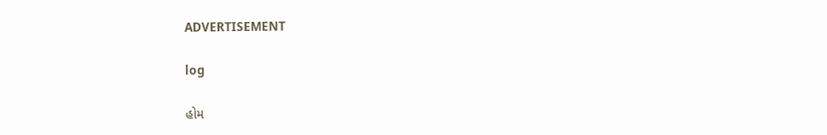ADVERTISEMENT

log

હોમ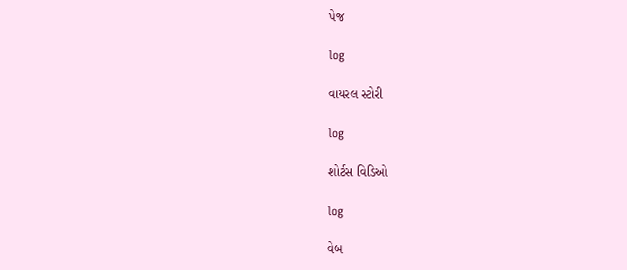પેજ

log

વાયરલ સ્ટોરી

log

શોર્ટસ વિડિઓ

log

વેબ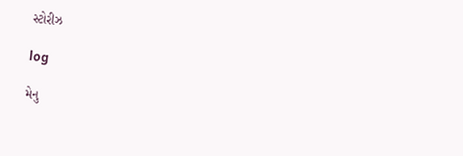સ્ટોરીઝ

log

મેનુ